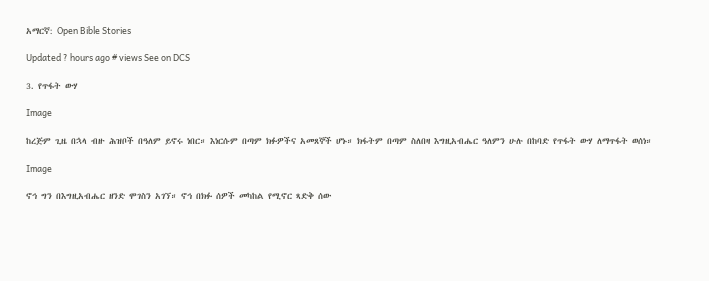አማርኛ: Open Bible Stories

Updated ? hours ago # views See on DCS

3. የጥፋት ውሃ

Image

ከረጅም ጊዜ በኋላ ብዙ ሕዝቦች በዓለም ይኖሩ ነበር። እነርሱም በጣም ክፉዎችና አመጸኞች ሆኑ። ክፋትም በጣም ስለበዛ እግዚአብሔር ዓለምን ሁሉ በከባድ የጥፋት ውሃ ለማጥፋት ወሰነ።

Image

ኖኅ ግን በእግዚአብሔር ዘንድ ሞገስን አገኘ። ኖኅ በክፉ ሰዎች መካከል የሚኖር ጻድቅ ሰው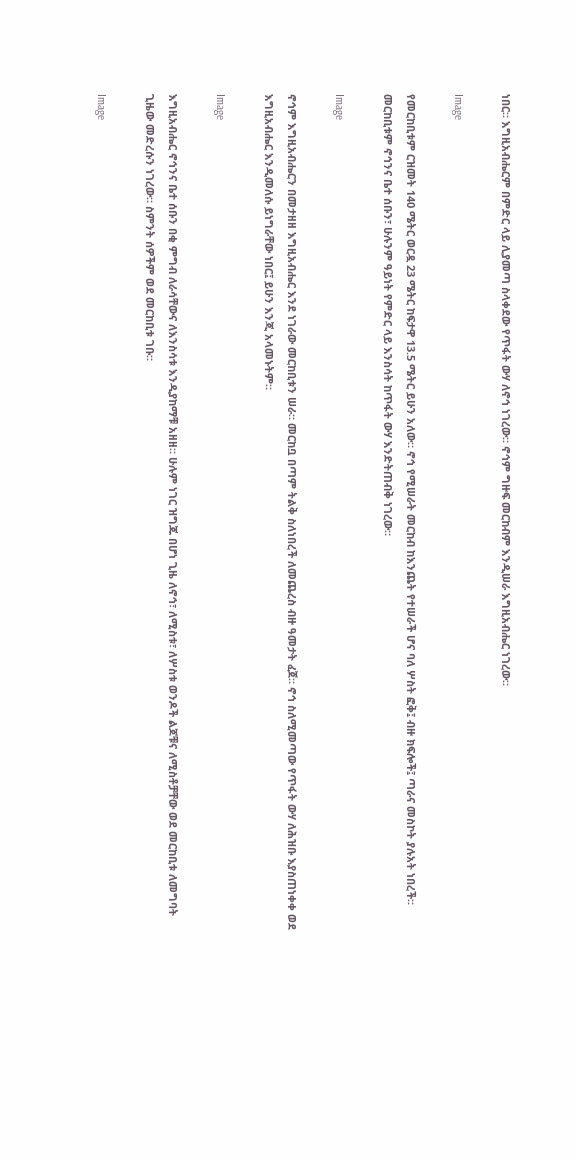ነበር። እግዚአብሔርም በምድር ላይ ሊያመጣ ስላቀደው የጥፋት ውሃ ለኖኅ ነገረው። ኖኅም ግዙፍ መርከብም እንዲሠራ እግዚአብሔር ነገረው።

Image

የመርከቢቱም ርዝመት 140 ሜትር ወርዷ 23 ሜትር ከፍታዋ 13.5 ሜትር ይሁን አለው። ኖኅ የሚሠራት መርከብ ከእንጨት የተሠራች ሆና ባለ ሦስት ፎቅ፤ ብዙ ክፍሎች፤ ጣራና መስኮት ያሉአት ነበረች። መርከቢቱም ኖኅንና ቤተ ሰቡን፣ ሁሉንም ዓይነት የምድር ላይ እንስሳት ከጥፋት ውሃ እንድትጠብቅ ነገረው።

Image

ኖኅም እግዚአብሔርን በመታዘዘ እግዚአብሔር እንደ ነገራው መርከቢቱን ሠራ። መርከቧ በጣም ትልቅ ስለነበረች ለመጨረስ ብዙ ዓመታት ፈጀ። ኖኅ ስለሚመጣው የጥፋት ውሃ ለሕዝቡ እያስጠነቀቀ ወደ እግዚአብሔር እንዲመለሱ ይነግራቸው ነበር፤ ይሁን እንጂ አላመኑትም።

Image

እግዚአብሔር ኖኅንና ቤተ ሰቡን በቂ ምግብ ለራሳቸውና ለእንስሳቱ እንዲያከማቹ አዘዘ። ሁሉም ነገር ዝግጁ በሆነ ጊዜ ለኖኅ፣ ለሚስቱ፣ ለሦስቱ ወንዶች ልጆቹና ለሚስቶቻቸው ወደ መርከቢቱ ለመግባት ጊዜው መድረሱን ነገረው። ስምንት ሰዎችም ወደ መርከቢቱ ገቡ።

Image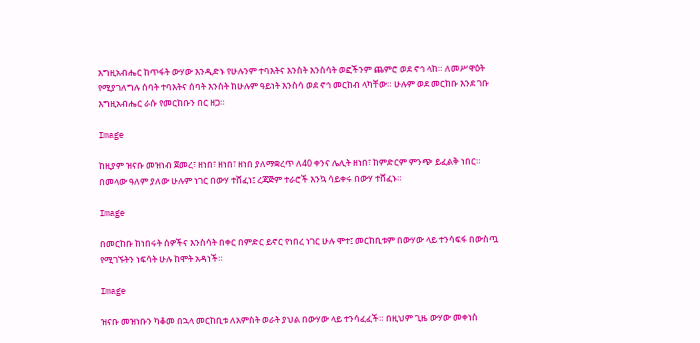እግዚአብሔር ከጥፋት ውሃው እንዲድኑ የሁሉንም ተባእትና እንስት እንስሳት ወፎችንም ጨምሮ ወደ ኖኅ ላከ። ለመሥዋዕት የሚያገለግሉ ሰባት ተባእትና ሰባት እንስት ከሁሉም ዓይነት እንስሳ ወደ ኖኅ መርከብ ላካቸው። ሁሉም ወደ መርከቡ እንደ ገቡ እግዚአብሔር ራሱ የመርከቡን በር ዘጋ።

Image

ከዚያም ዝናቡ መዝነብ ጀመረ፣ ዘነበ፣ ዘነበ፣ ዘነበ ያለማቋረጥ ለ40 ቀንና ሌሊት ዘነበ፣ ከምድርም ምንጭ ይፈልቅ ነበር። በመላው ዓለም ያለው ሁሉም ነገር በውሃ ተሸፈነ፤ ረጃጅም ተራሮች እንኳ ሳይቀሩ በውሃ ተሸፈኑ።

Image

በመርከቡ ከነበሩት ሰዎችና እንስሳት በቀር በምድር ይኖር የነበረ ነገር ሁሉ ሞተ፤ መርከቢቱም በውሃው ላይ ተንሳፍፋ በውስጧ የሚገኙትን ነፍሳት ሁሉ ከሞት አዳነች።

Image

ዝናቡ መዝነቡን ካቆመ በኋላ መርከቢቱ ለአምስት ወራት ያህል በውሃው ላይ ተንሳፈፈች። በዚህም ጊዜ ውሃው መቀነስ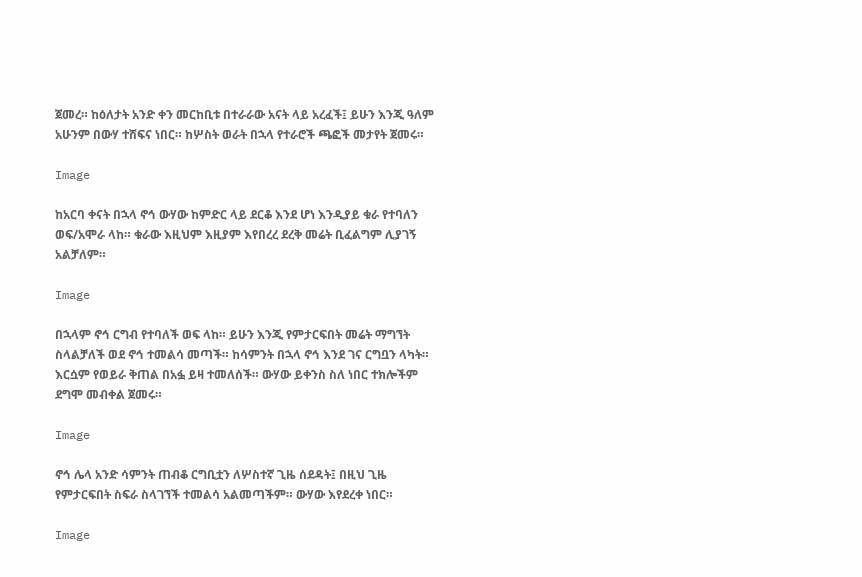ጀመረ። ከዕለታት አንድ ቀን መርከቢቱ በተራራው አናት ላይ አረፈች፤ ይሁን እንጂ ዓለም አሁንም በውሃ ተሸፍና ነበር። ከሦስት ወራት በኋላ የተራሮች ጫፎች መታየት ጀመሩ።

Image

ከአርባ ቀናት በኋላ ኖኅ ውሃው ከምድር ላይ ደርቆ እንደ ሆነ እንዲያይ ቁራ የተባለን ወፍ/አሞራ ላከ። ቁራው እዚህም እዚያም እየበረረ ደረቅ መሬት ቢፈልግም ሊያገኝ አልቻለም።

Image

በኋላም ኖኅ ርግብ የተባለች ወፍ ላከ። ይሁን እንጂ የምታርፍበት መሬት ማግኘት ስላልቻለች ወደ ኖኅ ተመልሳ መጣች። ከሳምንት በኋላ ኖኅ እንደ ገና ርግቧን ላካት። እርሷም የወይራ ቅጠል በአፏ ይዛ ተመለሰች። ውሃው ይቀንስ ስለ ነበር ተክሎችም ደግሞ መብቀል ጀመሩ።

Image

ኖኅ ሌላ አንድ ሳምንት ጠብቆ ርግቢቷን ለሦስተኛ ጊዜ ሰደዳት፤ በዚህ ጊዜ የምታርፍበት ስፍራ ስላገኘች ተመልሳ አልመጣችም። ውሃው እየደረቀ ነበር።

Image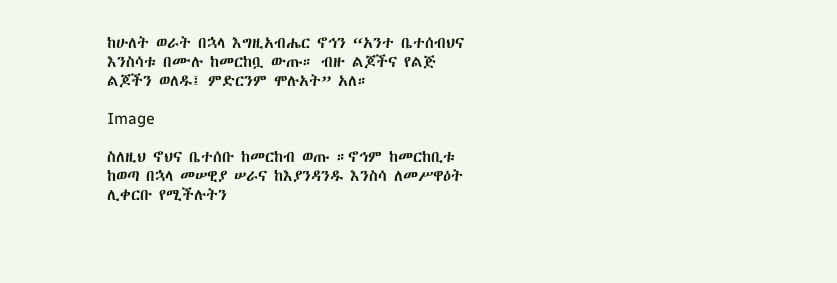ከሁለት ወራት በኋላ እግዚአብሔር ኖኅን “አንተ ቤተሰብህና እንስሳቱ በሙሉ ከመርከቧ ውጡ። ብዙ ልጆችና የልጅ ልጆችን ወለዱ፤ ምድርንም ሞሉአት” አለ።

Image

ስለዚህ ኖህና ቤተሰቡ ከመርከብ ወጡ ።ኖኅም ከመርከቢቱ ከወጣ በኋላ መሠዊያ ሠራና ከእያንዳንዱ እንስሳ ለመሥዋዕት ሊቀርቡ የሚችሉትን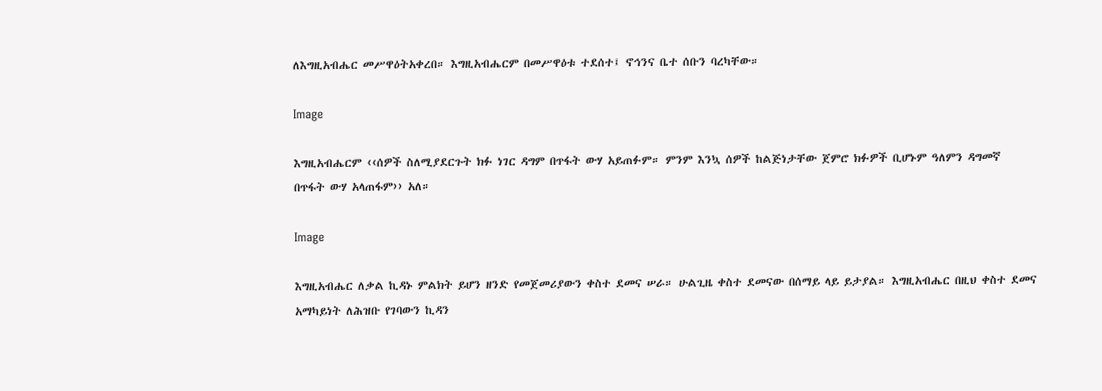ለእግዚአብሔር መሥዋዕትአቀረበ። እግዚአብሔርም በመሥዋዕቱ ተደሰተ፤ ኖኅንና ቤተ ሰቡን ባረካቸው።

Image

እግዚአብሔርም ‹‹ሰዎች ስለሚያደርጉት ክፉ ነገር ዳግም በጥፋት ውሃ አይጠፉም። ምንም እንኳ ሰዎች ከልጅነታቸው ጀምሮ ክፉዎች ቢሆኑም ዓለምን ዳግመኛ በጥፋት ውሃ አላጠፋም›› አለ።

Image

እግዚአብሔር ለቃል ኪዳኑ ምልክት ይሆን ዘንድ የመጀመሪያውን ቀስተ ደመና ሠራ። ሁልጊዜ ቀስተ ደመናው በሰማይ ላይ ይታያል። እግዚአብሔር በዚህ ቀስተ ደመና አማካይነት ለሕዝቡ የገባውን ኪዳን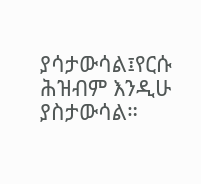ያሳታውሳል፤የርሱ ሕዝብም እንዲሁ ያስታውሳል።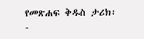የመጽሐፍ ቅዱስ ታሪክ፡-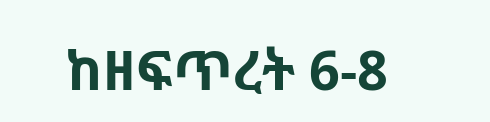ከዘፍጥረት 6-8